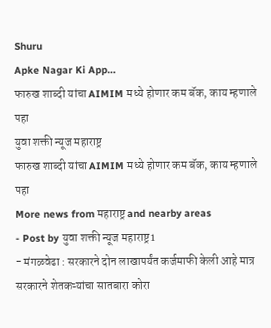Shuru
Apke Nagar Ki App…
फारुख शाब्दी यांचा AIMIM मध्ये होणार कम बॅक, काय म्हणाले पहा
युवा शक्ती न्यूज महाराष्ट्र
फारुख शाब्दी यांचा AIMIM मध्ये होणार कम बॅक, काय म्हणाले पहा
More news from महाराष्ट्र and nearby areas
- Post by युवा शक्ती न्यूज महाराष्ट्र1
- मंगळवेढा : सरकारने दोन लाखापर्यंत कर्जमाफी केली आहे मात्र सरकारने शेतकऱ्यांचा सातबारा कोरा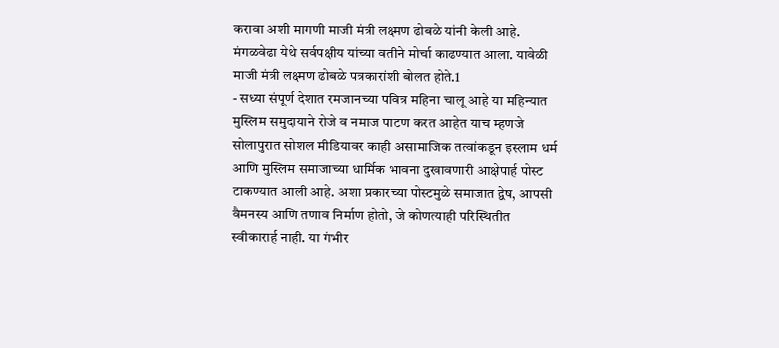करावा अशी मागणी माजी मंत्री लक्ष्मण ढोबळे यांनी केली आहे. मंगळवेढा येथे सर्वपक्षीय यांच्या वतीने मोर्चा काढण्यात आला. यावेळी माजी मंत्री लक्ष्मण ढोबळे पत्रकारांशी बोलत होते.1
- सध्या संपूर्ण देशात रमजानच्या पवित्र महिना चालू आहे या महिन्यात मुस्लिम समुदायाने रोजे व नमाज पाटण करत आहेत याच म्हणजे सोलापुरात सोशल मीडियावर काही असामाजिक तत्वांकडून इस्लाम धर्म आणि मुस्लिम समाजाच्या धार्मिक भावना दुखावणारी आक्षेपार्ह पोस्ट टाकण्यात आली आहे. अशा प्रकारच्या पोस्टमुळे समाजात द्वेष, आपसी वैमनस्य आणि तणाव निर्माण होतो, जे कोणत्याही परिस्थितीत स्वीकारार्ह नाही. या गंभीर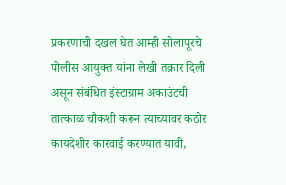प्रकरणाची दखल घेत आम्ही सोलापूरचे पोलीस आयुक्त यांना लेखी तक्रार दिली असून संबंधित इंस्टाग्राम अकाउंटची तात्काळ चौकशी करून त्याच्यावर कठोर कायदेशीर कारवाई करण्यात यावी,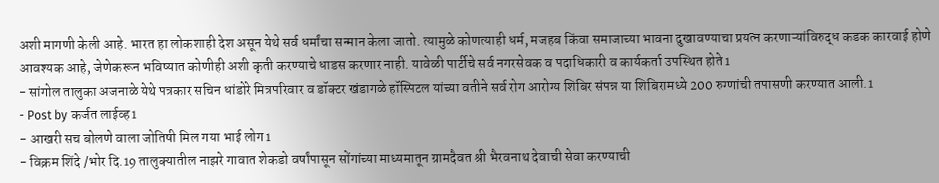अशी मागणी केली आहे. भारत हा लोकशाही देश असून येथे सर्व धर्मांचा सन्मान केला जातो. त्यामुळे कोणत्याही धर्म, मजहब किंवा समाजाच्या भावना दुखावण्याचा प्रयत्न करणाऱ्यांविरुद्ध कडक कारवाई होणे आवश्यक आहे, जेणेकरून भविष्यात कोणीही अशी कृती करण्याचे धाडस करणार नाही. यावेळी पार्टीचे सर्व नगरसेवक व पदाधिकारी व कार्यकर्ता उपस्थित होते1
- सांगोल तालुका अजनाळे येथे पत्रकार सचिन धांडोरे मित्रपरिवार व डॉक्टर खंडागळे हॉस्पिटल यांच्या वतीने सर्व रोग आरोग्य शिबिर संपन्न या शिबिरामध्ये 200 रुग्णांची तपासणी करण्यात आली.1
- Post by कर्जत लाईव्ह1
- आखरी सच बोलणे वाला जोतिषी मिल गया भाई लोग1
- विक्रम शिंदे /भोर दि.19 तालुक्यातील नाझरे गावात शेकडो वर्षांपासून सोंगांच्या माध्यमातून ग्रामदैवत श्री भैरवनाथ देवाची सेवा करण्याची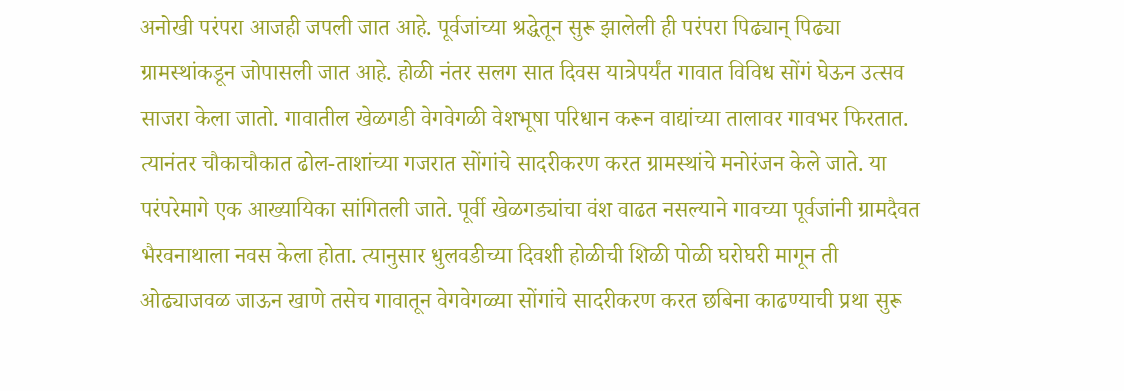अनोखी परंपरा आजही जपली जात आहे. पूर्वजांच्या श्रद्धेतून सुरू झालेली ही परंपरा पिढ्यान् पिढ्या ग्रामस्थांकडून जोपासली जात आहे. होळी नंतर सलग सात दिवस यात्रेपर्यंत गावात विविध सोंगं घेऊन उत्सव साजरा केला जातो. गावातील खेळगडी वेगवेगळी वेशभूषा परिधान करून वाद्यांच्या तालावर गावभर फिरतात. त्यानंतर चौकाचौकात ढोल-ताशांच्या गजरात सोंगांचे सादरीकरण करत ग्रामस्थांचे मनोरंजन केले जाते. या परंपरेमागे एक आख्यायिका सांगितली जाते. पूर्वी खेळगड्यांचा वंश वाढत नसल्याने गावच्या पूर्वजांनी ग्रामदैवत भैरवनाथाला नवस केला होता. त्यानुसार धुलवडीच्या दिवशी होळीची शिळी पोळी घरोघरी मागून ती ओढ्याजवळ जाऊन खाणे तसेच गावातून वेगवेगळ्या सोंगांचे सादरीकरण करत छबिना काढण्याची प्रथा सुरू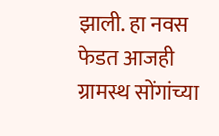झाली. हा नवस फेडत आजही ग्रामस्थ सोंगांच्या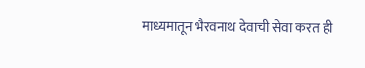माध्यमातून भैरवनाथ देवाची सेवा करत ही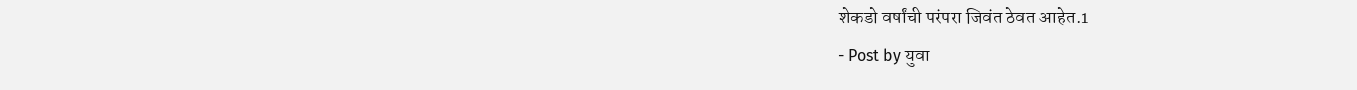शेकडो वर्षांची परंपरा जिवंत ठेवत आहेत.1
- Post by युवा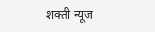शक्ती न्यूज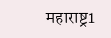महाराष्ट्र1